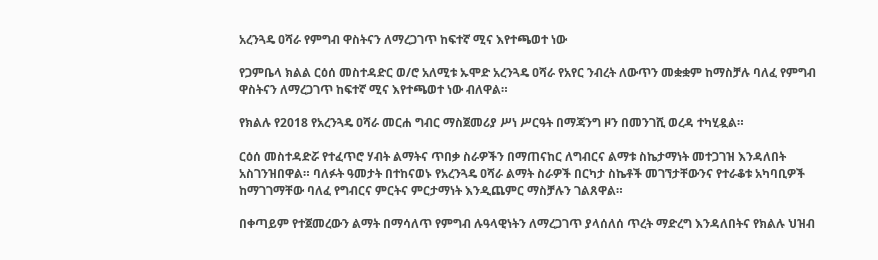አረንጓዴ ዐሻራ የምግብ ዋስትናን ለማረጋገጥ ከፍተኛ ሚና እየተጫወተ ነው

የጋምቤላ ክልል ርዕሰ መስተዳድር ወ/ሮ አለሚቱ ኡሞድ አረንጓዴ ዐሻራ የአየር ንብረት ለውጥን መቋቋም ከማስቻሉ ባለፈ የምግብ ዋስትናን ለማረጋገጥ ከፍተኛ ሚና እየተጫወተ ነው ብለዋል።

የክልሉ የ2018 የአረንጓዴ ዐሻራ መርሐ ግብር ማስጀመሪያ ሥነ ሥርዓት በማጃንግ ዞን በመንገሺ ወረዳ ተካሂዷል።

ርዕሰ መስተዳድሯ የተፈጥሮ ሃብት ልማትና ጥበቃ ስራዎችን በማጠናከር ለግብርና ልማቱ ስኬታማነት መተጋገዝ እንዳለበት አስገንዝበዋል። ባለፉት ዓመታት በተከናወኑ የአረንጓዴ ዐሻራ ልማት ስራዎች በርካታ ስኬቶች መገኘታቸውንና የተራቆቱ አካባቢዎች ከማገገማቸው ባለፈ የግብርና ምርትና ምርታማነት እንዲጨምር ማስቻሉን ገልጸዋል።

በቀጣይም የተጀመረውን ልማት በማሳለጥ የምግብ ሉዓላዊነትን ለማረጋገጥ ያላሰለሰ ጥረት ማድረግ እንዳለበትና የክልሉ ህዝብ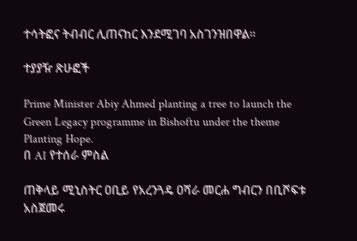ተሳትፎና ትብብር ሊጠናከር እንደሚገባ አስገንዝበዋል።

ተያያዥ ጽሁፎች

Prime Minister Abiy Ahmed planting a tree to launch the Green Legacy programme in Bishoftu under the theme Planting Hope.
በ AI የተሰራ ምስል

ጠቅላይ ሚኒስትር ዐቢይ የአረንጓዴ ዐሻራ መርሐ ግብርን በቢሾፍቱ አስጀመሩ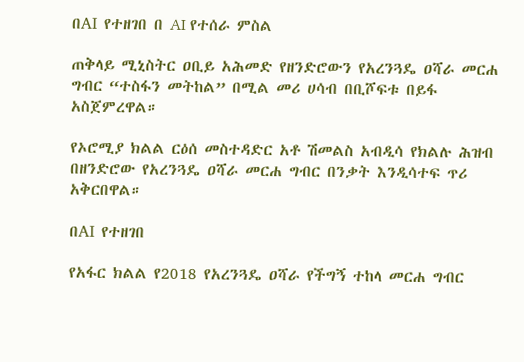በAI የተዘገበ በ AI የተሰራ ምስል

ጠቅላይ ሚኒስትር ዐቢይ አሕመድ የዘንድሮውን የአረንጓዴ ዐሻራ መርሐ ግብር “ተስፋን መትከል” በሚል መሪ ሀሳብ በቢሾፍቱ በይፋ አስጀምረዋል።

የኦሮሚያ ክልል ርዕሰ መስተዳድር አቶ ሽመልስ አብዲሳ የክልሉ ሕዝብ በዘንድሮው የአረንጓዴ ዐሻራ መርሐ ግብር በንቃት እንዲሳተፍ ጥሪ አቅርበዋል።

በAI የተዘገበ

የአፋር ክልል የ2018 የአረንጓዴ ዐሻራ የችግኝ ተከላ መርሐ ግብር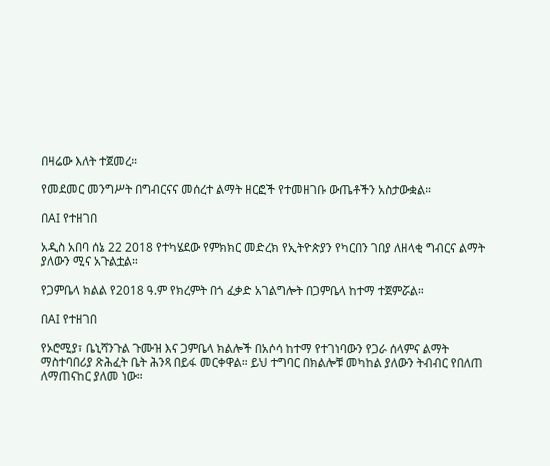በዛሬው እለት ተጀመረ።

የመደመር መንግሥት በግብርናና መሰረተ ልማት ዘርፎች የተመዘገቡ ውጤቶችን አስታውቋል።

በAI የተዘገበ

አዲስ አበባ ሰኔ 22 2018 የተካሄደው የምክክር መድረክ የኢትዮጵያን የካርበን ገበያ ለዘላቂ ግብርና ልማት ያለውን ሚና አጉልቷል።

የጋምቤላ ክልል የ2018 ዓ.ም የክረምት በጎ ፈቃድ አገልግሎት በጋምቤላ ከተማ ተጀምሯል።

በAI የተዘገበ

የኦሮሚያ፣ ቤኒሻንጉል ጉሙዝ እና ጋምቤላ ክልሎች በአሶሳ ከተማ የተገነባውን የጋራ ሰላምና ልማት ማስተባበሪያ ጽሕፈት ቤት ሕንጻ በይፋ መርቀዋል። ይህ ተግባር በክልሎቹ መካከል ያለውን ትብብር የበለጠ ለማጠናከር ያለመ ነው።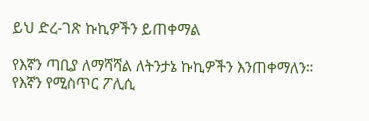ይህ ድረ-ገጽ ኩኪዎችን ይጠቀማል

የእኛን ጣቢያ ለማሻሻል ለትንታኔ ኩኪዎችን እንጠቀማለን። የእኛን የሚስጥር ፖሊሲ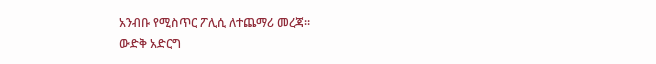አንብቡ የሚስጥር ፖሊሲ ለተጨማሪ መረጃ።
ውድቅ አድርግ